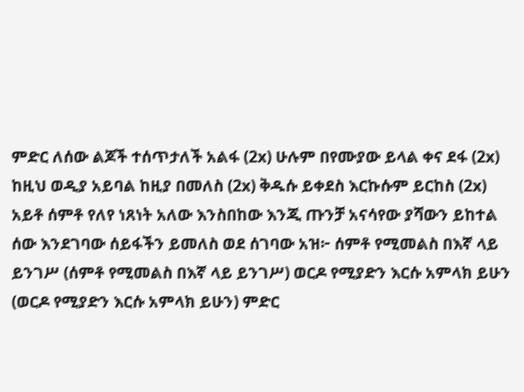ምድር ለሰው ልጆች ተሰጥታለች አልፋ (2x) ሁሉም በየሙያው ይላል ቀና ደፋ (2x) ከዚህ ወዲያ አይባል ከዚያ በመለስ (2x) ቅዱሱ ይቀደስ እርኩሱም ይርከስ (2x) አይቶ ሰምቶ የለየ ነጸነት አለው እንስበከው እንጂ ጡንቻ አናሳየው ያሻውን ይከተል ሰው እንደገባው ሰይፋችን ይመለስ ወደ ሰገባው አዝ፦ ሰምቶ የሚመልስ በእኛ ላይ ይንገሥ (ሰምቶ የሚመልስ በእኛ ላይ ይንገሥ) ወርዶ የሚያድን እርሱ አምላክ ይሁን (ወርዶ የሚያድን እርሱ አምላክ ይሁን) ምድር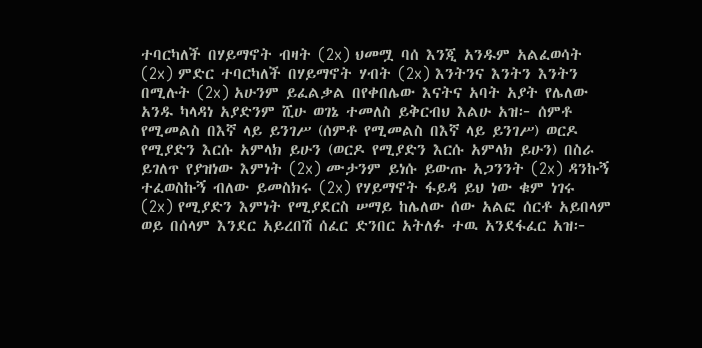ተባርካለች በሃይማኖት ብዛት (2x) ህመሟ ባሰ እንጂ አንዱም አልፈወሳት (2x) ምድር ተባርካለች በሃይማኖት ሃብት (2x) እንትንና እንትን እንትን በሚሉት (2x) አሁንም ይፈልቃል በየቀበሌው እናትና አባት አያት የሌለው አንዱ ካላዳነ አያድንም ሺሁ ወገኔ ተመለስ ይቅርብህ እልሁ አዝ፦ ሰምቶ የሚመልስ በእኛ ላይ ይንገሥ (ሰምቶ የሚመልስ በእኛ ላይ ይንገሥ) ወርዶ የሚያድን እርሱ አምላክ ይሁን (ወርዶ የሚያድን እርሱ አምላክ ይሁን) በስራ ይገለጥ የያዝነው እምነት (2x) ሙታንም ይነሱ ይውጡ አጋንንት (2x) ዳንኩኝ ተፈወስኩኝ ብለው ይመስክሩ (2x) የሃይማኖት ፋይዳ ይህ ነው ቁም ነገሩ (2x) የሚያድን እምነት የሚያደርስ ሠማይ ከሌለው ሰው አልፎ ሰርቶ አይበላም ወይ በሰላም እንደር አይረበሽ ሰፈር ድንበር አትለፉ ተዉ አንደፋፈር አዝ፦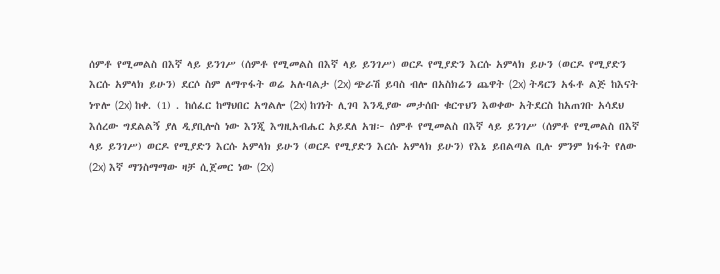ሰምቶ የሚመልስ በእኛ ላይ ይንገሥ (ሰምቶ የሚመልስ በእኛ ላይ ይንገሥ) ወርዶ የሚያድን እርሱ አምላክ ይሁን (ወርዶ የሚያድን እርሱ አምላክ ይሁን) ደርሶ ስም ለማጥፋት ወሬ አሉባልታ (2x) ጭራሽ ይባስ ብሎ በአስክሬን ጨዋት (2x) ትዳርን አፋቶ ልጅ ከእናት ነጥሎ (2x) ከቀ. (1) . ከሰፈር ከማህበር አግልሎ (2x) ከገነት ሊገባ እንዲያው መታሰቡ ቁርጥህን እወቀው አትደርስ ከአጠገቡ አሳደህ እሰረው ግደልልኝ ያለ ዲያቢሎስ ነው እንጂ እግዚአብሔር አይደለ አዝ፦ ሰምቶ የሚመልስ በእኛ ላይ ይንገሥ (ሰምቶ የሚመልስ በእኛ ላይ ይንገሥ) ወርዶ የሚያድን እርሱ አምላክ ይሁን (ወርዶ የሚያድን እርሱ አምላክ ይሁን) የእኔ ይበልጣል ቢሉ ምንም ክፋት የለው (2x) እኛ ማንስማማው ዛቻ ሲጀመር ነው (2x)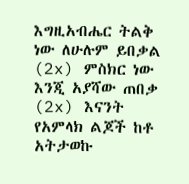እግዚአብሔር ትልቅ ነው ለሁሉም ይበቃል (2x) ምስክር ነው እንጂ አያሻው ጠበቃ (2x) እናንት የአምላክ ልጆች ከቶ አትታወኩ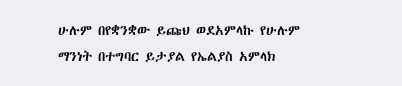ሁሉም በየቋንቋው ይጩህ ወደአምላኩ የሁሉም ማንነት በተግባር ይታያል የኤልያስ አምላክ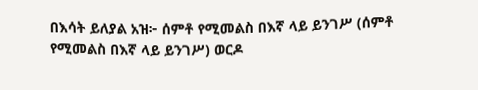በእሳት ይለያል አዝ፦ ሰምቶ የሚመልስ በእኛ ላይ ይንገሥ (ሰምቶ የሚመልስ በእኛ ላይ ይንገሥ) ወርዶ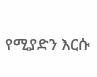የሚያድን እርሱ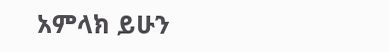አምላክ ይሁን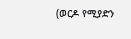(ወርዶ የሚያድን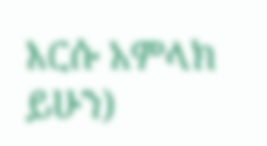እርሱ አምላክ ይሁን)